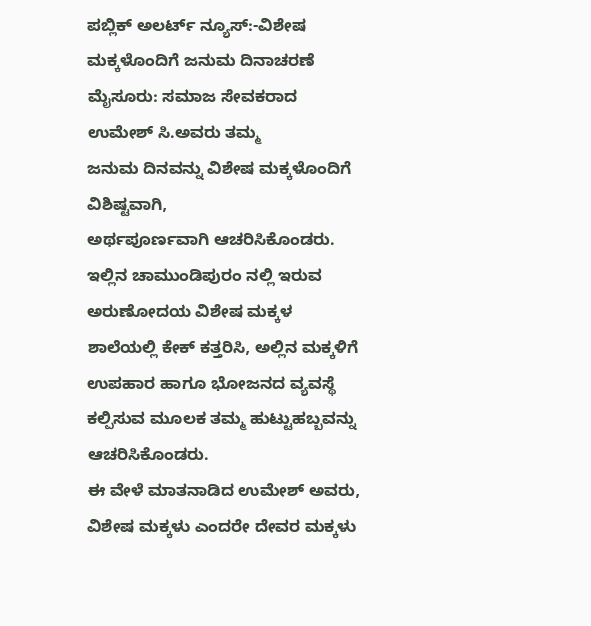ಪಬ್ಲಿಕ್ ಅಲರ್ಟ್ ನ್ಯೂಸ್:-ವಿಶೇಷ ಮಕ್ಕಳೊಂದಿಗೆ ಜನುಮ ದಿನಾಚರಣೆ
ಮೈಸೂರು: ಸಮಾಜ ಸೇವಕರಾದ ಉಮೇಶ್ ಸಿ.ಅವರು ತಮ್ಮ
ಜನುಮ ದಿನವನ್ನು ವಿಶೇಷ ಮಕ್ಕಳೊಂದಿಗೆ ವಿಶಿಷ್ಟವಾಗಿ,
ಅರ್ಥಪೂರ್ಣವಾಗಿ ಆಚರಿಸಿಕೊಂಡರು.
ಇಲ್ಲಿನ ಚಾಮುಂಡಿಪುರಂ ನಲ್ಲಿ ಇರುವ ಅರುಣೋದಯ ವಿಶೇಷ ಮಕ್ಕಳ ಶಾಲೆಯಲ್ಲಿ ಕೇಕ್ ಕತ್ತರಿಸಿ, ಅಲ್ಲಿನ ಮಕ್ಕಳಿಗೆ ಉಪಹಾರ ಹಾಗೂ ಭೋಜನದ ವ್ಯವಸ್ಥೆ ಕಲ್ಪಿಸುವ ಮೂಲಕ ತಮ್ಮ ಹುಟ್ಟುಹಬ್ಬವನ್ನು ಆಚರಿಸಿಕೊಂಡರು.
ಈ ವೇಳೆ ಮಾತನಾಡಿದ ಉಮೇಶ್ ಅವರು, ವಿಶೇಷ ಮಕ್ಕಳು ಎಂದರೇ ದೇವರ ಮಕ್ಕಳು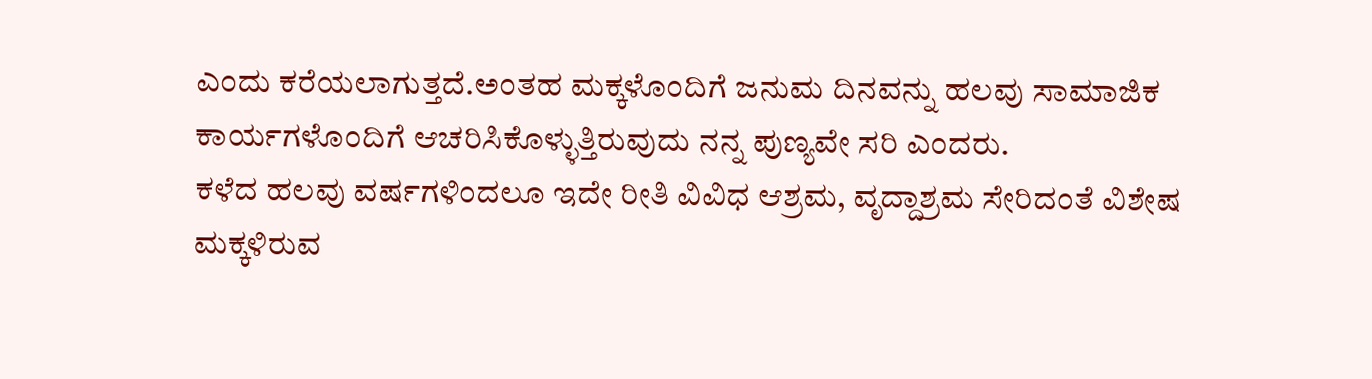ಎಂದು ಕರೆಯಲಾಗುತ್ತದೆ.ಅಂತಹ ಮಕ್ಕಳೊಂದಿಗೆ ಜನುಮ ದಿನವನ್ನು ಹಲವು ಸಾಮಾಜಿಕ ಕಾರ್ಯಗಳೊಂದಿಗೆ ಆಚರಿಸಿಕೊಳ್ಳುತ್ತಿರುವುದು ನನ್ನ ಪುಣ್ಯವೇ ಸರಿ ಎಂದರು.
ಕಳೆದ ಹಲವು ವರ್ಷಗಳಿಂದಲೂ ಇದೇ ರೀತಿ ವಿವಿಧ ಆಶ್ರಮ, ವೃದ್ದಾಶ್ರಮ ಸೇರಿದಂತೆ ವಿಶೇಷ ಮಕ್ಕಳಿರುವ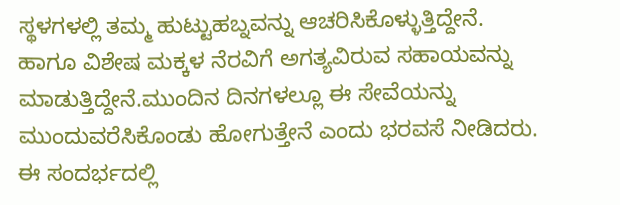ಸ್ಥಳಗಳಲ್ಲಿ ತಮ್ಮ ಹುಟ್ಟುಹಬ್ನವನ್ನು ಆಚರಿಸಿಕೊಳ್ಳುತ್ತಿದ್ದೇನೆ.
ಹಾಗೂ ವಿಶೇಷ ಮಕ್ಕಳ ನೆರವಿಗೆ ಅಗತ್ಯವಿರುವ ಸಹಾಯವನ್ನು ಮಾಡುತ್ತಿದ್ದೇನೆ.ಮುಂದಿನ ದಿನಗಳಲ್ಲೂ ಈ ಸೇವೆಯನ್ನು ಮುಂದುವರೆಸಿಕೊಂಡು ಹೋಗುತ್ತೇನೆ ಎಂದು ಭರವಸೆ ನೀಡಿದರು.
ಈ ಸಂದರ್ಭದಲ್ಲಿ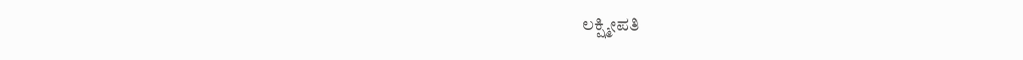ಲಕ್ಷ್ಮೀಪತಿ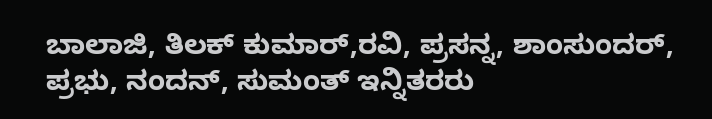ಬಾಲಾಜಿ, ತಿಲಕ್ ಕುಮಾರ್,ರವಿ, ಪ್ರಸನ್ನ, ಶಾಂಸುಂದರ್, ಪ್ರಭು, ನಂದನ್, ಸುಮಂತ್ ಇನ್ನಿತರರು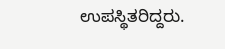ಉಪಸ್ಥಿತರಿದ್ದರು.